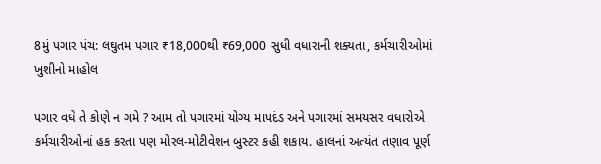8મું પગાર પંચ: લઘુતમ પગાર ₹18,000થી ₹69,000 સુધી વધારાની શક્યતા, કર્મચારીઓમાં ખુશીનો માહોલ

પગાર વધે તે કોણે ન ગમે ? આમ તો પગારમાં યોગ્ય માપદંડ અને પગારમાં સમયસર વધારોએ કર્મચારીઓનાં હક કરતા પણ મોરલ-મોટીવેશન બુસ્ટર કહી શકાય. હાલનાં અત્યંત તણાવ પૂર્ણ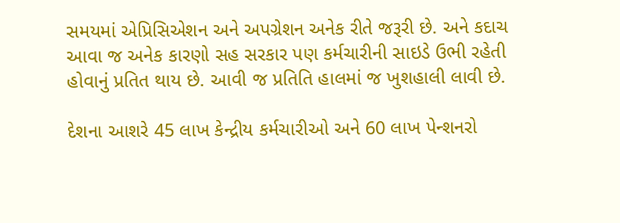સમયમાં એપ્રિસિએશન અને અપગ્રેશન અનેક રીતે જરૂરી છે. અને કદાચ આવા જ અનેક કારણો સહ સરકાર પણ કર્મચારીની સાઇડે ઉભી રહેતી હોવાનું પ્રતિત થાય છે. આવી જ પ્રતિતિ હાલમાં જ ખુશહાલી લાવી છે.

દેશના આશરે 45 લાખ કેન્દ્રીય કર્મચારીઓ અને 60 લાખ પેન્શનરો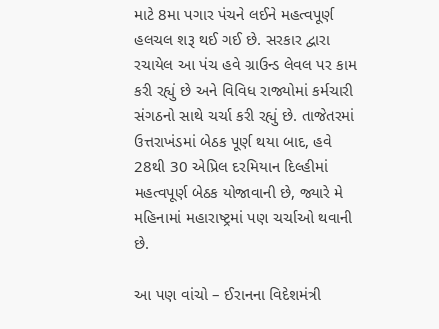માટે 8મા પગાર પંચને લઈને મહત્વપૂર્ણ હલચલ શરૂ થઈ ગઈ છે. સરકાર દ્વારા રચાયેલ આ પંચ હવે ગ્રાઉન્ડ લેવલ પર કામ કરી રહ્યું છે અને વિવિધ રાજ્યોમાં કર્મચારી સંગઠનો સાથે ચર્ચા કરી રહ્યું છે. તાજેતરમાં ઉત્તરાખંડમાં બેઠક પૂર્ણ થયા બાદ, હવે 28થી 30 એપ્રિલ દરમિયાન દિલ્હીમાં મહત્વપૂર્ણ બેઠક યોજાવાની છે, જ્યારે મે મહિનામાં મહારાષ્ટ્રમાં પણ ચર્ચાઓ થવાની છે.

આ પણ વાંચો – ઈરાનના વિદેશમંત્રી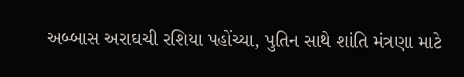અબ્બાસ અરાઘચી રશિયા પહોંચ્યા, પુતિન સાથે શાંતિ મંત્રણા માટે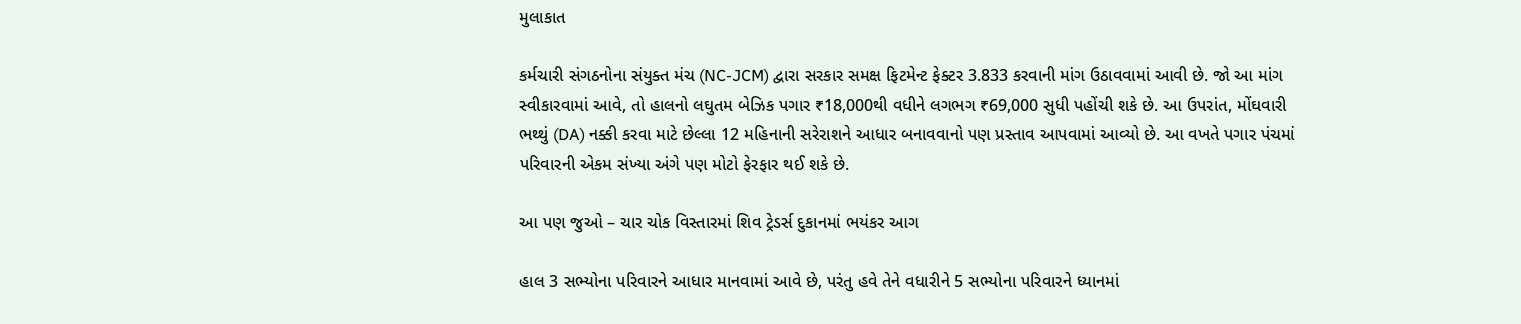મુલાકાત

કર્મચારી સંગઠનોના સંયુક્ત મંચ (NC-JCM) દ્વારા સરકાર સમક્ષ ફિટમેન્ટ ફેક્ટર 3.833 કરવાની માંગ ઉઠાવવામાં આવી છે. જો આ માંગ સ્વીકારવામાં આવે, તો હાલનો લઘુતમ બેઝિક પગાર ₹18,000થી વધીને લગભગ ₹69,000 સુધી પહોંચી શકે છે. આ ઉપરાંત, મોંઘવારી ભથ્થું (DA) નક્કી કરવા માટે છેલ્લા 12 મહિનાની સરેરાશને આધાર બનાવવાનો પણ પ્રસ્તાવ આપવામાં આવ્યો છે. આ વખતે પગાર પંચમાં પરિવારની એકમ સંખ્યા અંગે પણ મોટો ફેરફાર થઈ શકે છે.

આ પણ જુઓ – ચાર ચોક વિસ્તારમાં શિવ ટ્રેડર્સ દુકાનમાં ભયંકર આગ

હાલ 3 સભ્યોના પરિવારને આધાર માનવામાં આવે છે, પરંતુ હવે તેને વધારીને 5 સભ્યોના પરિવારને ધ્યાનમાં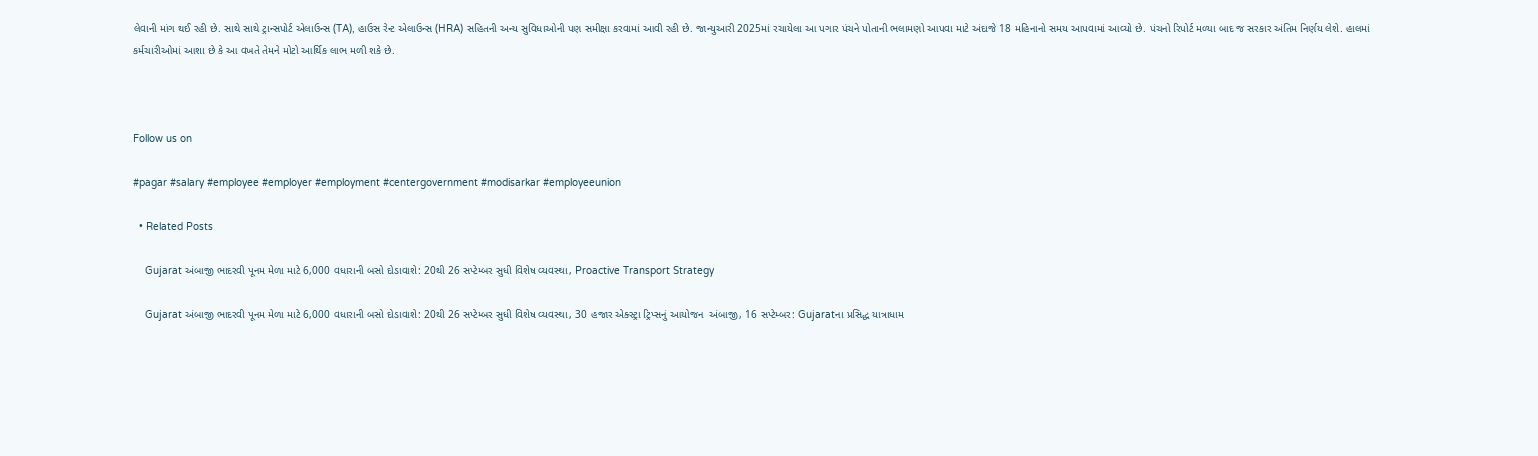લેવાની માંગ થઈ રહી છે. સાથે સાથે ટ્રાન્સપોર્ટ એલાઉન્સ (TA), હાઉસ રેન્ટ એલાઉન્સ (HRA) સહિતની અન્ય સુવિધાઓની પણ સમીક્ષા કરવામાં આવી રહી છે. જાન્યુઆરી 2025માં રચાયેલા આ પગાર પંચને પોતાની ભલામણો આપવા માટે અંદાજે 18 મહિનાનો સમય આપવામાં આવ્યો છે. પંચનો રિપોર્ટ મળ્યા બાદ જ સરકાર અંતિમ નિર્ણય લેશે. હાલમાં કર્મચારીઓમાં આશા છે કે આ વખતે તેમને મોટો આર્થિક લાભ મળી શકે છે.



Follow us on

#pagar #salary #employee #employer #employment #centergovernment #modisarkar #employeeunion

  • Related Posts

    Gujarat અંબાજી ભાદરવી પૂનમ મેળા માટે 6,000 વધારાની બસો દોડાવાશે: 20થી 26 સપ્ટેમ્બર સુધી વિશેષ વ્યવસ્થા, Proactive Transport Strategy

    Gujarat અંબાજી ભાદરવી પૂનમ મેળા માટે 6,000 વધારાની બસો દોડાવાશે: 20થી 26 સપ્ટેમ્બર સુધી વિશેષ વ્યવસ્થા, 30 હજાર એક્સ્ટ્રા ટ્રિપ્સનું આયોજન  અંબાજી, 16 સપ્ટેમ્બર: Gujaratના પ્રસિદ્ધ યાત્રાધામ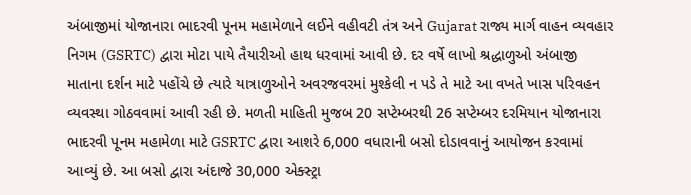અંબાજીમાં યોજાનારા ભાદરવી પૂનમ મહામેળાને લઈને વહીવટી તંત્ર અને Gujarat રાજ્ય માર્ગ વાહન વ્યવહાર નિગમ (GSRTC) દ્વારા મોટા પાયે તૈયારીઓ હાથ ધરવામાં આવી છે. દર વર્ષે લાખો શ્રદ્ધાળુઓ અંબાજી માતાના દર્શન માટે પહોંચે છે ત્યારે યાત્રાળુઓને અવરજવરમાં મુશ્કેલી ન પડે તે માટે આ વખતે ખાસ પરિવહન વ્યવસ્થા ગોઠવવામાં આવી રહી છે. મળતી માહિતી મુજબ 20 સપ્ટેમ્બરથી 26 સપ્ટેમ્બર દરમિયાન યોજાનારા ભાદરવી પૂનમ મહામેળા માટે GSRTC દ્વારા આશરે 6,000 વધારાની બસો દોડાવવાનું આયોજન કરવામાં આવ્યું છે. આ બસો દ્વારા અંદાજે 30,000 એક્સ્ટ્રા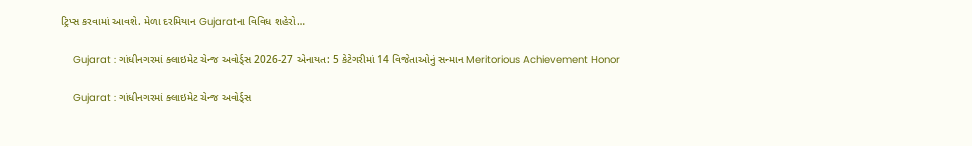ટ્રિપ્સ કરવામાં આવશે. મેળા દરમિયાન Gujaratના વિવિધ શહેરો…

    Gujarat : ગાંધીનગરમાં ક્લાઇમેટ ચેન્જ અવોર્ડ્સ 2026-27 એનાયત: 5 કેટેગરીમાં 14 વિજેતાઓનું સન્માન Meritorious Achievement Honor

    Gujarat : ગાંધીનગરમાં ક્લાઇમેટ ચેન્જ અવોર્ડ્સ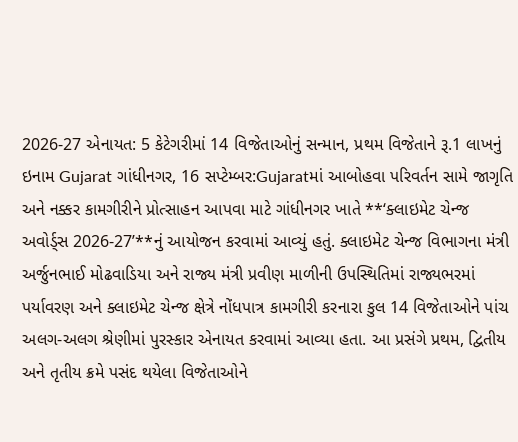2026-27 એનાયત: 5 કેટેગરીમાં 14 વિજેતાઓનું સન્માન, પ્રથમ વિજેતાને રૂ.1 લાખનું ઇનામ Gujarat ગાંધીનગર, 16 સપ્ટેમ્બર:Gujaratમાં આબોહવા પરિવર્તન સામે જાગૃતિ અને નક્કર કામગીરીને પ્રોત્સાહન આપવા માટે ગાંધીનગર ખાતે **‘ક્લાઇમેટ ચેન્જ અવોર્ડ્સ 2026-27’**નું આયોજન કરવામાં આવ્યું હતું. ક્લાઇમેટ ચેન્જ વિભાગના મંત્રી અર્જુનભાઈ મોઢવાડિયા અને રાજ્ય મંત્રી પ્રવીણ માળીની ઉપસ્થિતિમાં રાજ્યભરમાં પર્યાવરણ અને ક્લાઇમેટ ચેન્જ ક્ષેત્રે નોંધપાત્ર કામગીરી કરનારા કુલ 14 વિજેતાઓને પાંચ અલગ-અલગ શ્રેણીમાં પુરસ્કાર એનાયત કરવામાં આવ્યા હતા. આ પ્રસંગે પ્રથમ, દ્વિતીય અને તૃતીય ક્રમે પસંદ થયેલા વિજેતાઓને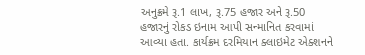અનુક્રમે રૂ.1 લાખ, રૂ.75 હજાર અને રૂ.50 હજારનું રોકડ ઇનામ આપી સન્માનિત કરવામાં આવ્યા હતા. કાર્યક્રમ દરમિયાન ક્લાઇમેટ એક્શનને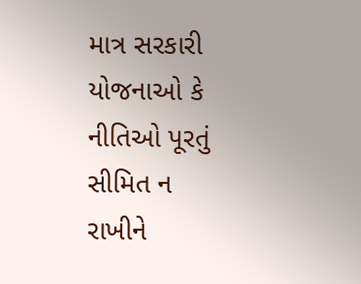માત્ર સરકારી યોજનાઓ કે નીતિઓ પૂરતું સીમિત ન રાખીને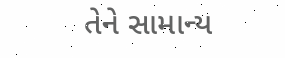તેને સામાન્ય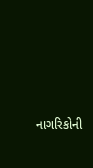નાગરિકોની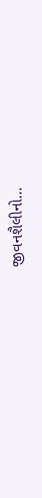જીવનશૈલીનો…